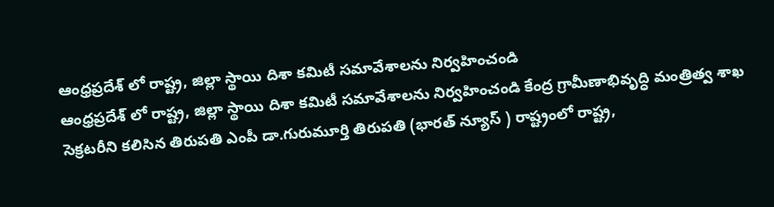ఆంధ్రప్రదేశ్ లో రాష్ట్ర, జిల్లా స్థాయి దిశా కమిటీ సమావేశాలను నిర్వహించండి
ఆంధ్రప్రదేశ్ లో రాష్ట్ర, జిల్లా స్థాయి దిశా కమిటీ సమావేశాలను నిర్వహించండి కేంద్ర గ్రామీణాభివృద్ధి మంత్రిత్వ శాఖ సెక్రటరీని కలిసిన తిరుపతి ఎంపీ డా.గురుమూర్తి తిరుపతి (భారత్ న్యూస్ ) రాష్ట్రంలో రాష్ట్ర,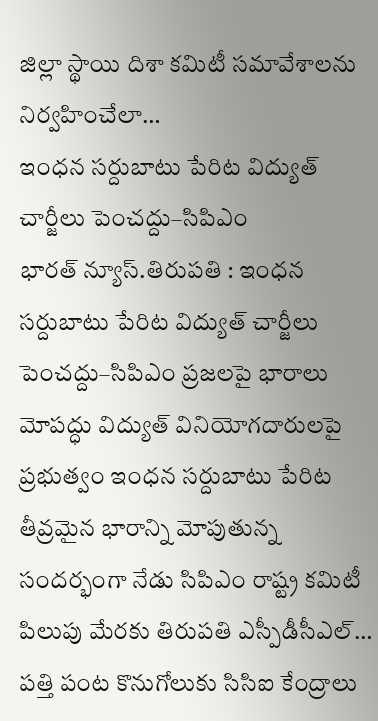జిల్లా స్థాయి దిశా కమిటీ సమావేశాలను నిర్వహించేలా…
ఇంధన సర్దుబాటు పేరిట విద్యుత్ చార్జీలు పెంచద్దు–సిపిఎం
భారత్ న్యూస్.తిరుపతి : ఇంధన సర్దుబాటు పేరిట విద్యుత్ చార్జీలు పెంచద్దు–సిపిఎం ప్రజలపై భారాలు మోపద్ధు విద్యుత్ వినియోగదారులపై ప్రభుత్వం ఇంధన సర్దుబాటు పేరిట తీవ్రమైన భారాన్ని మోపుతున్న సందర్భంగా నేడు సిపిఎం రాష్ట్ర కమిటీ పిలుపు మేరకు తిరుపతి ఎస్పీడీసీఎల్…
పత్తి పంట కొనుగోలుకు సిసిఐ కేంద్రాలు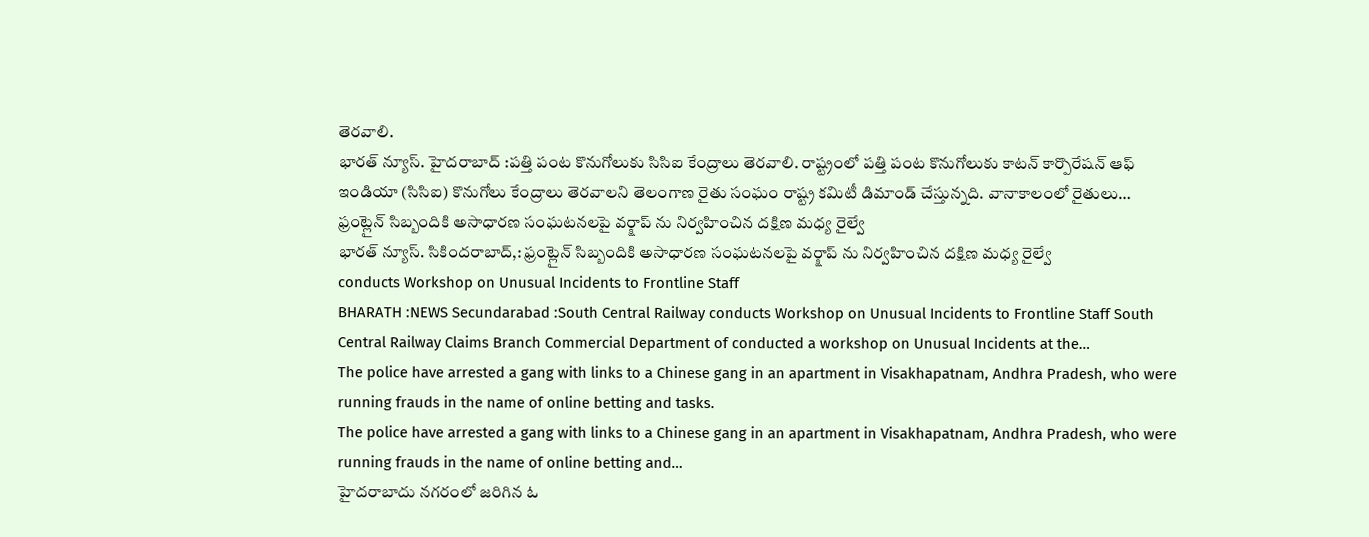తెరవాలి.
భారత్ న్యూస్. హైదరాబాద్ :పత్తి పంట కొనుగోలుకు సిసిఐ కేంద్రాలు తెరవాలి. రాష్ట్రంలో పత్తి పంట కొనుగోలుకు కాటన్ కార్పొరేషన్ ఆఫ్ ఇండియా (సిసిఐ) కొనుగోలు కేంద్రాలు తెరవాలని తెలంగాణ రైతు సంఘం రాష్ట్ర కమిటీ డిమాండ్ చేస్తున్నది. వానాకాలంలో రైతులు…
ఫ్రంట్లైన్ సిబ్బందికి అసాధారణ సంఘటనలపై వర్క్షాప్ ను నిర్వహించిన దక్షిణ మధ్య రైల్వే
భారత్ న్యూస్. సికిందరాబాద్,: ఫ్రంట్లైన్ సిబ్బందికి అసాధారణ సంఘటనలపై వర్క్షాప్ ను నిర్వహించిన దక్షిణ మధ్య రైల్వే
conducts Workshop on Unusual Incidents to Frontline Staff
BHARATH :NEWS Secundarabad :South Central Railway conducts Workshop on Unusual Incidents to Frontline Staff South Central Railway Claims Branch Commercial Department of conducted a workshop on Unusual Incidents at the…
The police have arrested a gang with links to a Chinese gang in an apartment in Visakhapatnam, Andhra Pradesh, who were running frauds in the name of online betting and tasks.
The police have arrested a gang with links to a Chinese gang in an apartment in Visakhapatnam, Andhra Pradesh, who were running frauds in the name of online betting and…
హైదరాబాదు నగరంలో జరిగిన ఓ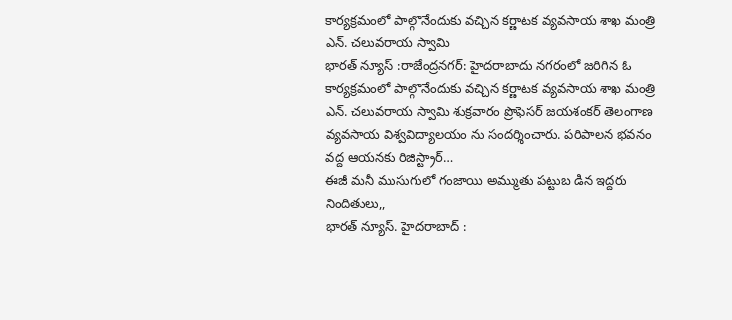కార్యక్రమంలో పాల్గొనేందుకు వచ్చిన కర్ణాటక వ్యవసాయ శాఖ మంత్రి ఎన్. చలువరాయ స్వామి
భారత్ న్యూస్ :రాజేంద్రనగర్: హైదరాబాదు నగరంలో జరిగిన ఓ కార్యక్రమంలో పాల్గొనేందుకు వచ్చిన కర్ణాటక వ్యవసాయ శాఖ మంత్రి ఎన్. చలువరాయ స్వామి శుక్రవారం ప్రొఫెసర్ జయశంకర్ తెలంగాణ వ్యవసాయ విశ్వవిద్యాలయం ను సందర్శించారు. పరిపాలన భవనం వద్ద ఆయనకు రిజిస్ట్రార్…
ఈజీ మనీ ముసుగులో గంజాయి అమ్ముతు పట్టుబ డిన ఇద్దరు నిందితులు,,
భారత్ న్యూస్. హైదరాబాద్ :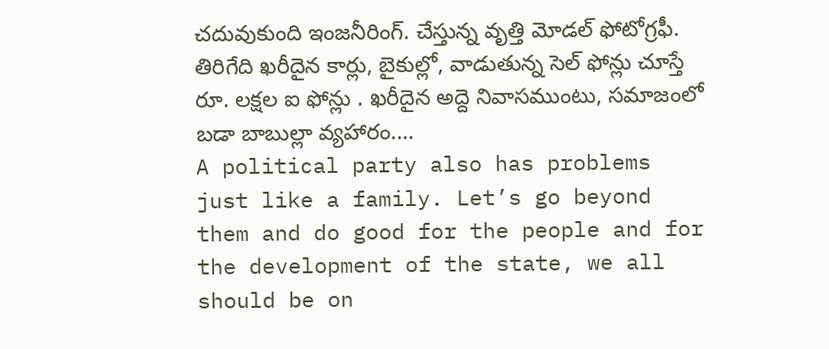చదువుకుంది ఇంజనీరింగ్. చేస్తున్న వృత్తి మోడల్ ఫోటోగ్రఫీ. తిరిగేది ఖరీదైన కార్లు, బైకుల్లో, వాడుతున్న సెల్ ఫోన్లు చూస్తే రూ. లక్షల ఐ ఫోన్లు . ఖరీదైన అద్దె నివాసముంటు, సమాజంలో బడా బాబుల్లా వ్యహారం.…
A political party also has problems just like a family. Let’s go beyond them and do good for the people and for the development of the state, we all should be on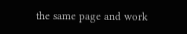the same page and work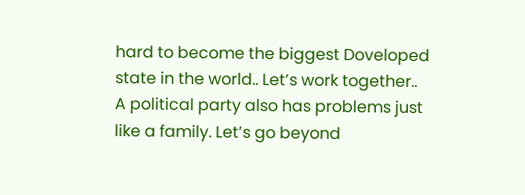hard to become the biggest Doveloped state in the world.. Let’s work together..
A political party also has problems just like a family. Let’s go beyond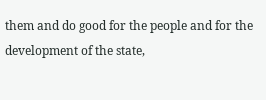them and do good for the people and for the development of the state,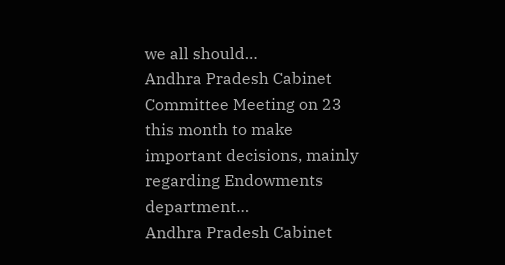we all should…
Andhra Pradesh Cabinet Committee Meeting on 23 this month to make important decisions, mainly regarding Endowments department…
Andhra Pradesh Cabinet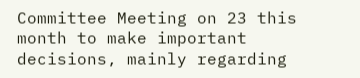Committee Meeting on 23 this month to make important decisions, mainly regarding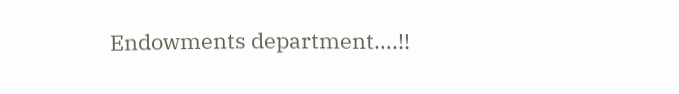Endowments department….!!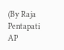(By Raja Pentapati AP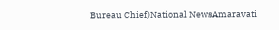Bureau Chief)National NewsAmaravati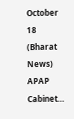October 18 (Bharat News) APAP Cabinet…